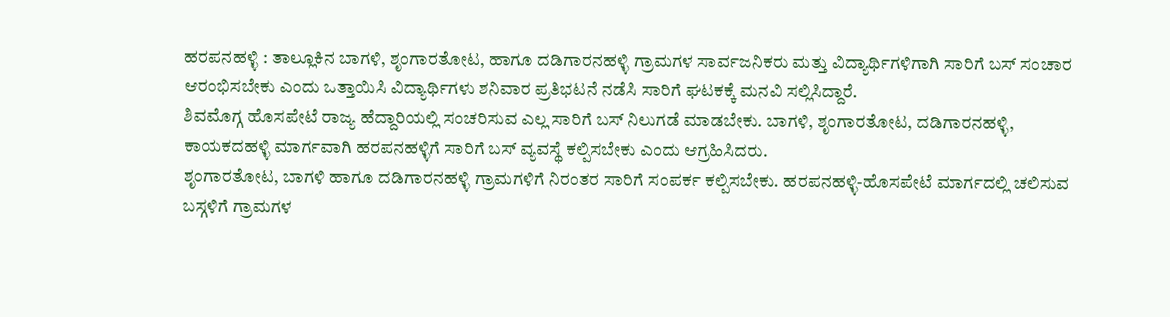ಹರಪನಹಳ್ಳಿ : ತಾಲ್ಲೂಕಿನ ಬಾಗಳಿ, ಶೃಂಗಾರತೋಟ, ಹಾಗೂ ದಡಿಗಾರನಹಳ್ಳಿ ಗ್ರಾಮಗಳ ಸಾರ್ವಜನಿಕರು ಮತ್ತು ವಿದ್ಯಾರ್ಥಿಗಳಿಗಾಗಿ ಸಾರಿಗೆ ಬಸ್ ಸಂಚಾರ ಆರಂಭಿಸಬೇಕು ಎಂದು ಒತ್ತಾಯಿಸಿ ವಿದ್ಯಾರ್ಥಿಗಳು ಶನಿವಾರ ಪ್ರತಿಭಟನೆ ನಡೆಸಿ ಸಾರಿಗೆ ಘಟಕಕ್ಕೆ ಮನವಿ ಸಲ್ಲಿಸಿದ್ದಾರೆ.
ಶಿವಮೊಗ್ಗ ಹೊಸಪೇಟೆ ರಾಜ್ಯ ಹೆದ್ದಾರಿಯಲ್ಲಿ ಸಂಚರಿಸುವ ಎಲ್ಲ ಸಾರಿಗೆ ಬಸ್ ನಿಲುಗಡೆ ಮಾಡಬೇಕು. ಬಾಗಳಿ, ಶೃಂಗಾರತೋಟ, ದಡಿಗಾರನಹಳ್ಳಿ, ಕಾಯಕದಹಳ್ಳಿ ಮಾರ್ಗವಾಗಿ ಹರಪನಹಳ್ಳಿಗೆ ಸಾರಿಗೆ ಬಸ್ ವ್ಯವಸ್ಥೆ ಕಲ್ಪಿಸಬೇಕು ಎಂದು ಆಗ್ರಹಿಸಿದರು.
ಶೃಂಗಾರತೋಟ, ಬಾಗಳಿ ಹಾಗೂ ದಡಿಗಾರನಹಳ್ಳಿ ಗ್ರಾಮಗಳಿಗೆ ನಿರಂತರ ಸಾರಿಗೆ ಸಂಪರ್ಕ ಕಲ್ಪಿಸಬೇಕು. ಹರಪನಹಳ್ಳಿ-ಹೊಸಪೇಟೆ ಮಾರ್ಗದಲ್ಲಿ ಚಲಿಸುವ ಬಸ್ಗಳಿಗೆ ಗ್ರಾಮಗಳ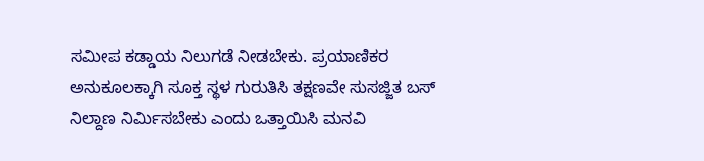ಸಮೀಪ ಕಡ್ಡಾಯ ನಿಲುಗಡೆ ನೀಡಬೇಕು. ಪ್ರಯಾಣಿಕರ ಅನುಕೂಲಕ್ಕಾಗಿ ಸೂಕ್ತ ಸ್ಥಳ ಗುರುತಿಸಿ ತಕ್ಷಣವೇ ಸುಸಜ್ಜಿತ ಬಸ್ ನಿಲ್ದಾಣ ನಿರ್ಮಿಸಬೇಕು ಎಂದು ಒತ್ತಾಯಿಸಿ ಮನವಿ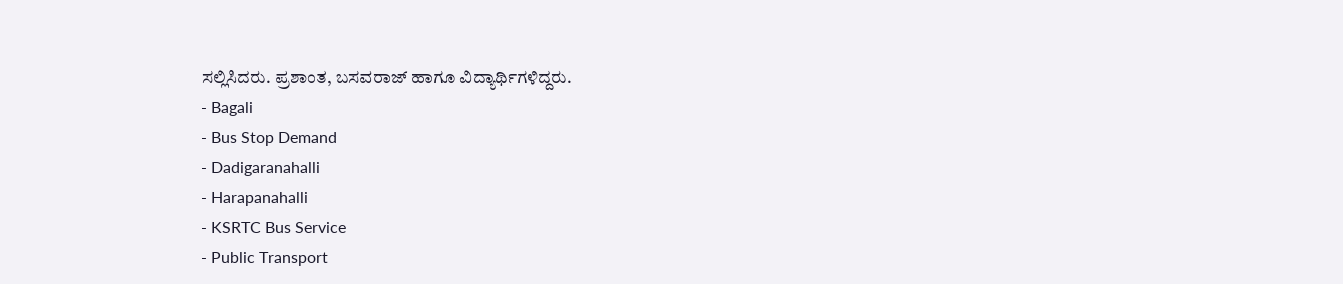ಸಲ್ಲಿಸಿದರು. ಪ್ರಶಾಂತ, ಬಸವರಾಜ್ ಹಾಗೂ ವಿದ್ಯಾರ್ಥಿಗಳಿದ್ದರು.
- Bagali
- Bus Stop Demand
- Dadigaranahalli
- Harapanahalli
- KSRTC Bus Service
- Public Transport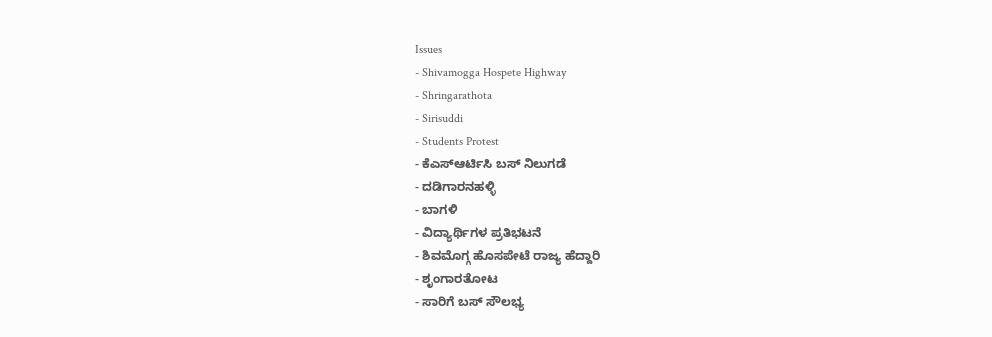Issues
- Shivamogga Hospete Highway
- Shringarathota
- Sirisuddi
- Students Protest
- ಕೆಎಸ್ಆರ್ಟಿಸಿ ಬಸ್ ನಿಲುಗಡೆ
- ದಡಿಗಾರನಹಳ್ಳಿ
- ಬಾಗಳಿ
- ವಿದ್ಯಾರ್ಥಿಗಳ ಪ್ರತಿಭಟನೆ
- ಶಿವಮೊಗ್ಗ ಹೊಸಪೇಟೆ ರಾಜ್ಯ ಹೆದ್ದಾರಿ
- ಶೃಂಗಾರತೋಟ
- ಸಾರಿಗೆ ಬಸ್ ಸೌಲಭ್ಯ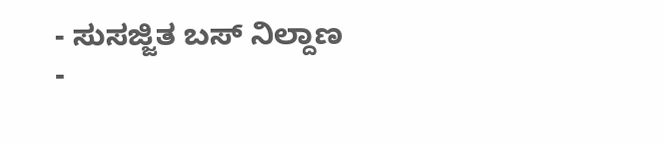- ಸುಸಜ್ಜಿತ ಬಸ್ ನಿಲ್ದಾಣ
-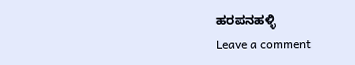ಹರಪನಹಳ್ಳಿ
Leave a comment